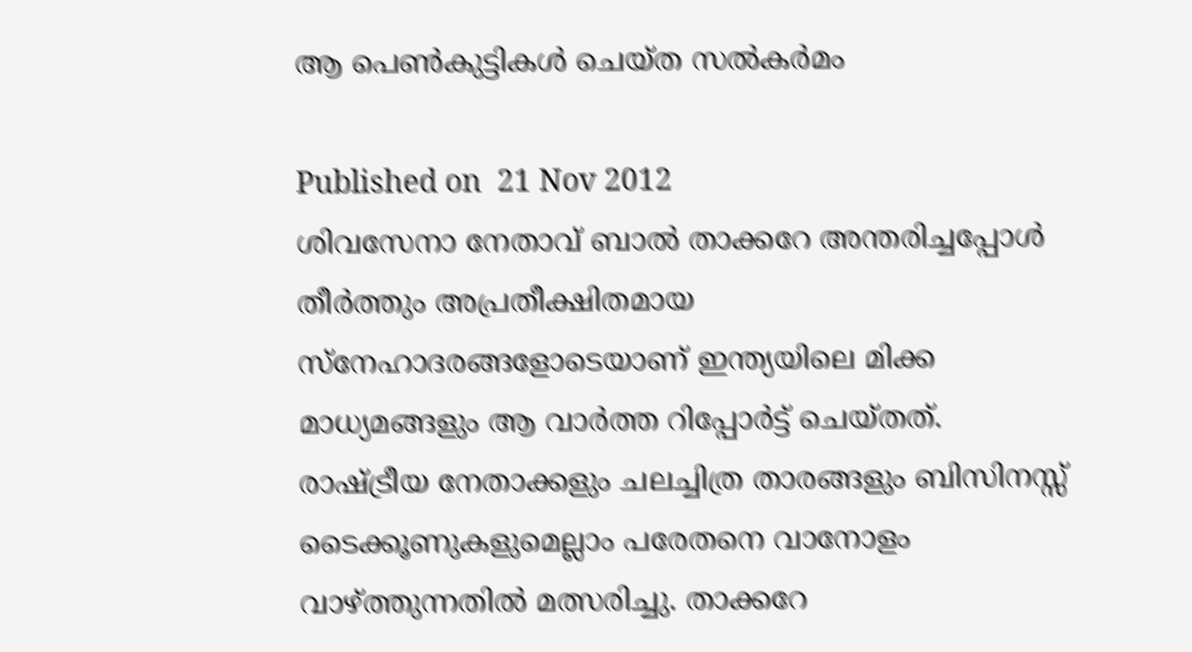ആ പെണ്‍കുട്ടികള്‍ ചെയ്ത സല്‍കര്‍മം

Published on  21 Nov 2012
ശിവസേനാ നേതാവ് ബാല്‍ താക്കറേ അന്തരിച്ചപ്പോള്‍ തീര്‍ത്തും അപ്രതീക്ഷിതമായ സ്‌നേഹാദരങ്ങളോടെയാണ് ഇന്ത്യയിലെ മിക്ക മാധ്യമങ്ങളും ആ വാര്‍ത്ത റിപ്പോര്‍ട്ട് ചെയ്തത്. രാഷ്ട്രീയ നേതാക്കളും ചലച്ചിത്ര താരങ്ങളും ബിസിനസ്സ് ടൈക്കൂണുകളുമെല്ലാം പരേതനെ വാനോളം വാഴ്ത്തുന്നതില്‍ മത്സരിച്ചു. താക്കറേ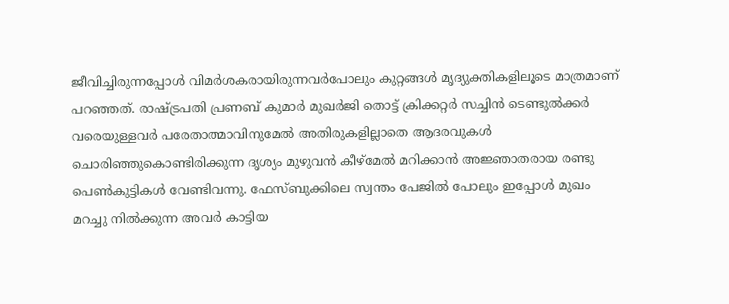ജീവിച്ചിരുന്നപ്പോള്‍ വിമര്‍ശകരായിരുന്നവര്‍പോലും കുറ്റങ്ങള്‍ മൃദ്യുക്തികളിലൂടെ മാത്രമാണ് പറഞ്ഞത്. രാഷ്ട്രപതി പ്രണബ് കുമാര്‍ മുഖര്‍ജി തൊട്ട് ക്രിക്കറ്റര്‍ സച്ചിന്‍ ടെണ്ടുല്‍ക്കര്‍ വരെയുള്ളവര്‍ പരേതാത്മാവിനുമേല്‍ അതിരുകളില്ലാതെ ആദരവുകള്‍ ചൊരിഞ്ഞുകൊണ്ടിരിക്കുന്ന ദൃശ്യം മുഴുവന്‍ കീഴ്‌മേല്‍ മറിക്കാന്‍ അജ്ഞാതരായ രണ്ടു പെണ്‍കുട്ടികള്‍ വേണ്ടിവന്നു. ഫേസ്ബുക്കിലെ സ്വന്തം പേജില്‍ പോലും ഇപ്പോള്‍ മുഖം മറച്ചു നില്‍ക്കുന്ന അവര്‍ കാട്ടിയ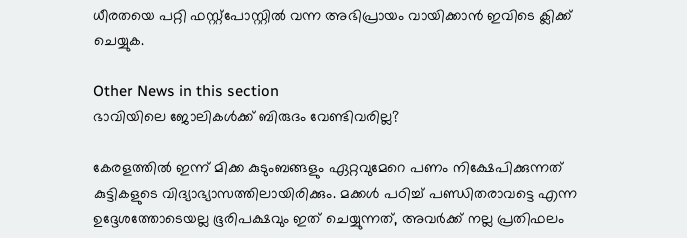ധീരതയെ പറ്റി ഫസ്റ്റ്‌പോസ്റ്റില്‍ വന്ന അഭിപ്രായം വായിക്കാന്‍ ഇവിടെ ക്ലിക്ക് ചെയ്യുക.

Other News in this section
ഭാവിയിലെ ജോലികള്‍ക്ക് ബിരുദം വേണ്ടിവരില്ല?

കേരളത്തില്‍ ഇന്ന് മിക്ക കുടുംബങ്ങളും ഏറ്റവുമേറെ പണം നിക്ഷേപിക്കുന്നത് കുട്ടികളുടെ വിദ്യാഭ്യാസത്തിലായിരിക്കും. മക്കള്‍ പഠിച്ച് പണ്ഡിതരാവട്ടെ എന്ന ഉദ്ദേശത്തോടെയല്ല ഭൂരിപക്ഷവും ഇത് ചെയ്യുന്നത്, അവര്‍ക്ക് നല്ല പ്രതിഫലം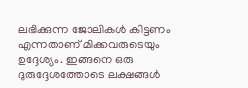ലഭിക്കുന്ന ജോലികള്‍ കിട്ടണം എന്നതാണ് മിക്കവരുടെയും ഉദ്ദേശ്യം. ഇങ്ങനെ ഒരു ദുരുദ്ദേശത്തോടെ ലക്ഷങ്ങള്‍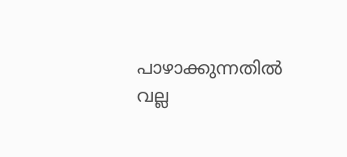പാഴാക്കുന്നതില്‍ വല്ല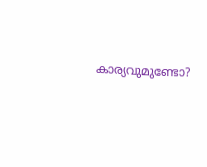കാര്യവുമുണ്ടോ?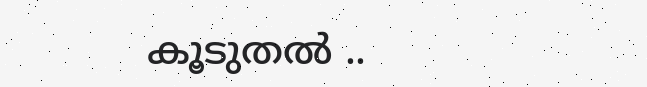കൂടുതല്‍ ..